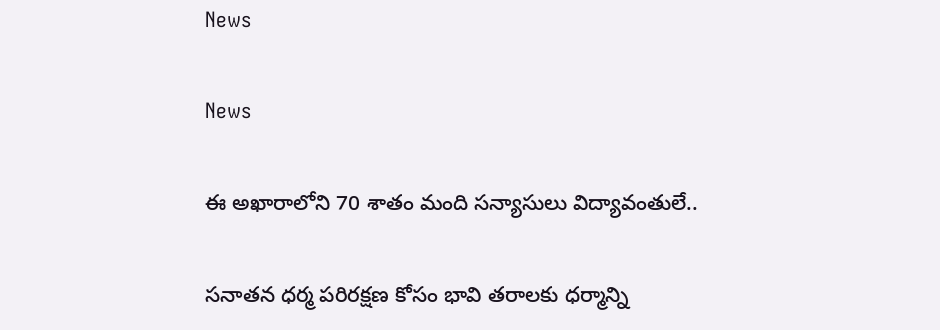News

News

ఈ అఖారాలోని 70 శాతం మంది సన్యాసులు విద్యావంతులే..

సనాతన ధర్మ పరిరక్షణ కోసం భావి తరాలకు ధర్మాన్ని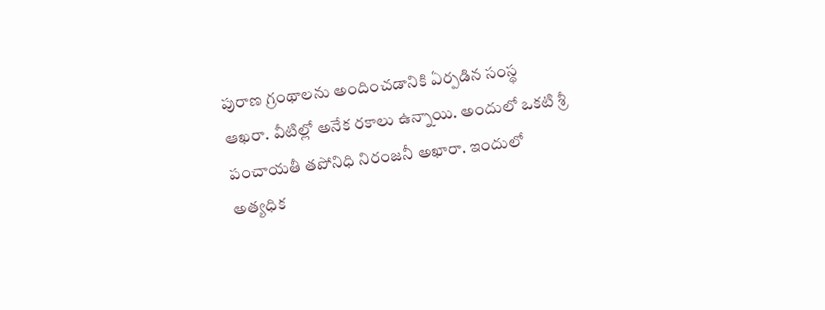పురాణ గ్రంథాలను అందించడానికి ఏర్పడిన సంస్థ ఆఖరా. వీటిల్లో అనేక రకాలు ఉన్నాయి. అందులో ఒకటి శ్రీ పంచాయతీ తపోనిధి నిరంజనీ అఖారా. ఇందులో అత్యధిక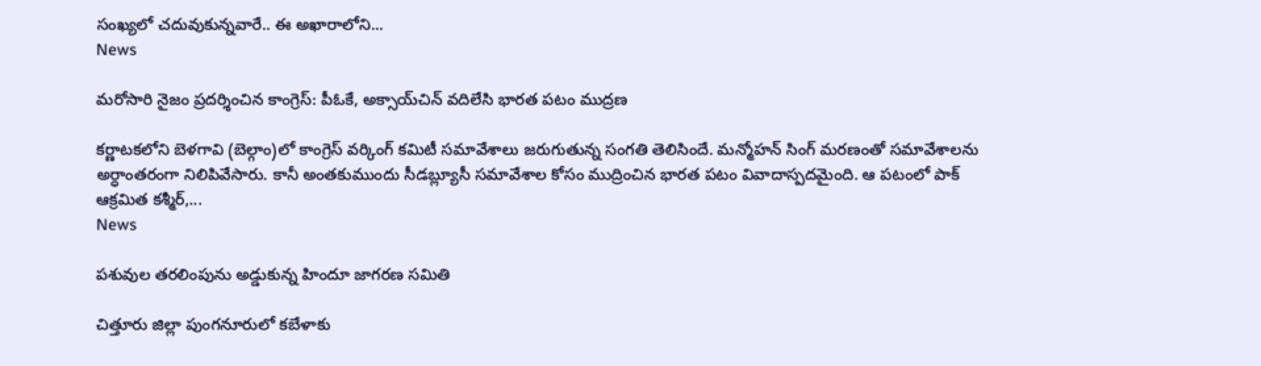సంఖ్యలో చదువుకున్నవారే.. ఈ అఖారాలోని...
News

మరోసారి నైజం ప్రదర్శించిన కాంగ్రెస్: పీఓకే, అక్సాయ్‌చిన్ వదిలేసి భారత పటం ముద్రణ

కర్ణాటకలోని బెళగావి (బెల్గాం)లో కాంగ్రెస్ వర్కింగ్ కమిటీ సమావేశాలు జరుగుతున్న సంగతి తెలిసిందే. మన్మోహన్ సింగ్ మరణంతో సమావేశాలను అర్ధాంతరంగా నిలిపివేసారు. కానీ అంతకుముందు సీడబ్ల్యూసీ సమావేశాల కోసం ముద్రించిన భారత పటం వివాదాస్పదమైంది. ఆ పటంలో పాక్ ఆక్రమిత కశ్మీర్‌,...
News

పశువుల తరలింపును అడ్డుకున్న హిందూ జాగరణ సమితి

చిత్తూరు జిల్లా పుంగనూరులో కబేళాకు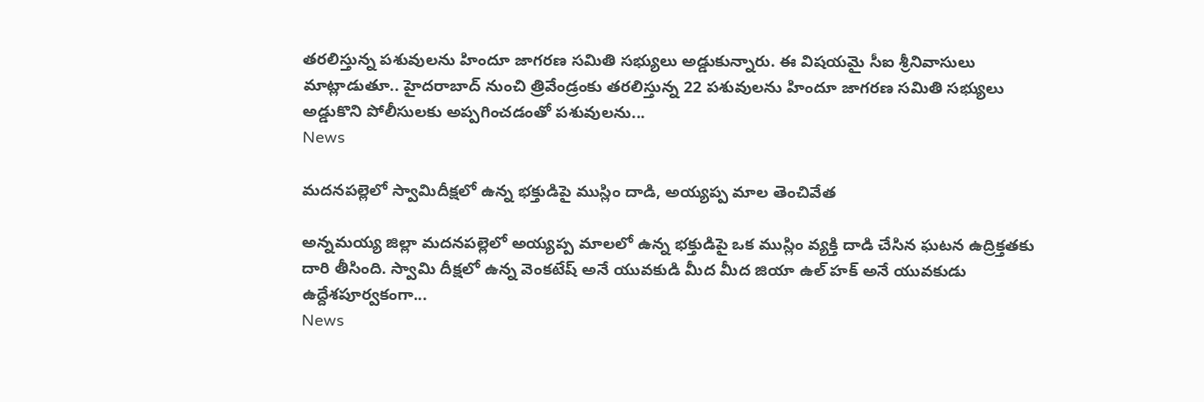తరలిస్తున్న పశువులను హిందూ జాగరణ సమితి సభ్యులు అడ్డుకున్నారు. ఈ విషయమై సీఐ శ్రీనివాసులు మాట్లాడుతూ.. హైదరాబాద్ నుంచి త్రివేండ్రంకు తరలిస్తున్న 22 పశువులను హిందూ జాగరణ సమితి సభ్యులు అడ్డుకొని పోలీసులకు అప్పగించడంతో పశువులను...
News

మదనపల్లెలో స్వామిదీక్షలో ఉన్న భక్తుడిపై ముస్లిం దాడి, అయ్యప్ప మాల తెంచివేత

అన్నమయ్య జిల్లా మదనపల్లెలో అయ్యప్ప మాలలో ఉన్న భక్తుడిపై ఒక ముస్లిం వ్యక్తి దాడి చేసిన ఘటన ఉద్రిక్తతకు దారి తీసింది. స్వామి దీక్షలో ఉన్న వెంకటేష్ అనే యువకుడి మీద మీద జియా ఉల్ హక్ అనే యువకుడు ఉద్దేశపూర్వకంగా...
News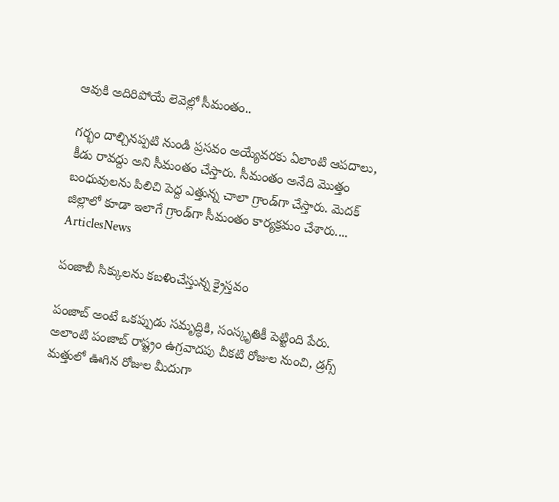ఆవుకి అదిరిపోయే లెవెల్లో సీమంతం..

గర్భం దాల్చినప్పటి నుండి ప్రసవం అయ్యేవరకు ఏలాంటి ఆపదాలు, కీడు రావద్దు అని సీమంతం చేస్తారు. సీమంతం అనేది మొత్తం బంధువులను పిలిచి పెద్ద ఎత్తున్న చాలా గ్రాండ్‌గా చేస్తారు. మెదక్ జిల్లాలో కూడా ఇలాగే గ్రాండ్‌గా సీమంతం కార్యక్రమం చేశారు....
ArticlesNews

పంజాబీ సిక్కులను కబళించేస్తున్న క్రైస్తవం

పంజాబ్ అంటే ఒకప్పుడు సమృద్ధికి, సంస్కృతికీ పెట్టింది పేరు. అలాంటి పంజాబ్ రాష్ట్రం ఉగ్రవాదపు చీకటి రోజుల నుంచి, డ్రగ్స్ మత్తులో ఊగిన రోజుల మీదుగా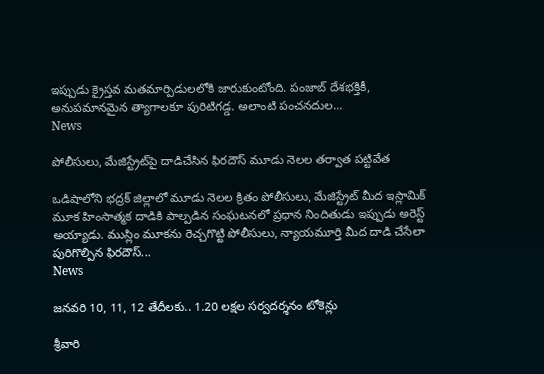ఇప్పుడు క్రైస్తవ మతమార్పిడులలోకి జారుకుంటోంది. పంజాబ్ దేశభక్తికీ, అనుపమానమైన త్యాగాలకూ పురిటిగడ్డ. అలాంటి పంచనదుల...
News

పోలీసులు, మేజిస్ట్రేట్‌పై దాడిచేసిన ఫిరదౌస్ మూడు నెలల తర్వాత పట్టివేత

ఒడిషాలోని భద్రక్ జిల్లాలో మూడు నెలల క్రితం పోలీసులు, మేజిస్ట్రేట్ మీద ఇస్లామిక్ మూక హింసాత్మక దాడికి పాల్పడిన సంఘటనలో ప్రధాన నిందితుడు ఇప్పుడు అరెస్ట్ అయ్యాడు. ముస్లిం మూకను రెచ్చగొట్టి పోలీసులు, న్యాయమూర్తి మీద దాడి చేసేలా పురిగొల్పిన ఫిరదౌస్...
News

జనవరి 10, 11, 12 తేదీలకు.. 1.20 లక్షల సర్వదర్శనం టోకెన్లు

శ్రీవారి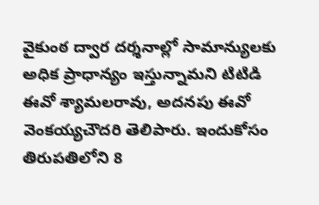వైకుంఠ ద్వార దర్శనాల్లో సామాన్యులకు అధిక ప్రాధాన్యం ఇస్తున్నామని టిటిడి ఈవో శ్యామలరావు, అదనపు ఈవో వెంకయ్యచౌదరి తెలిపారు. ఇందుకోసం తిరుపతిలోని 8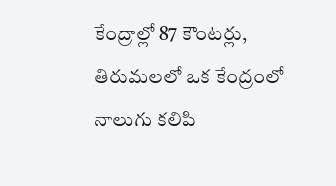కేంద్రాల్లో 87 కౌంటర్లు, తిరుమలలో ఒక కేంద్రంలో నాలుగు కలిపి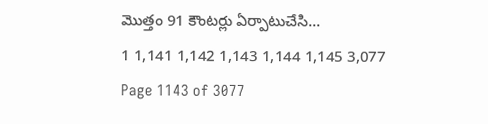మొత్తం 91 కౌంటర్లు ఏర్పాటుచేసి...
1 1,141 1,142 1,143 1,144 1,145 3,077
Page 1143 of 3077